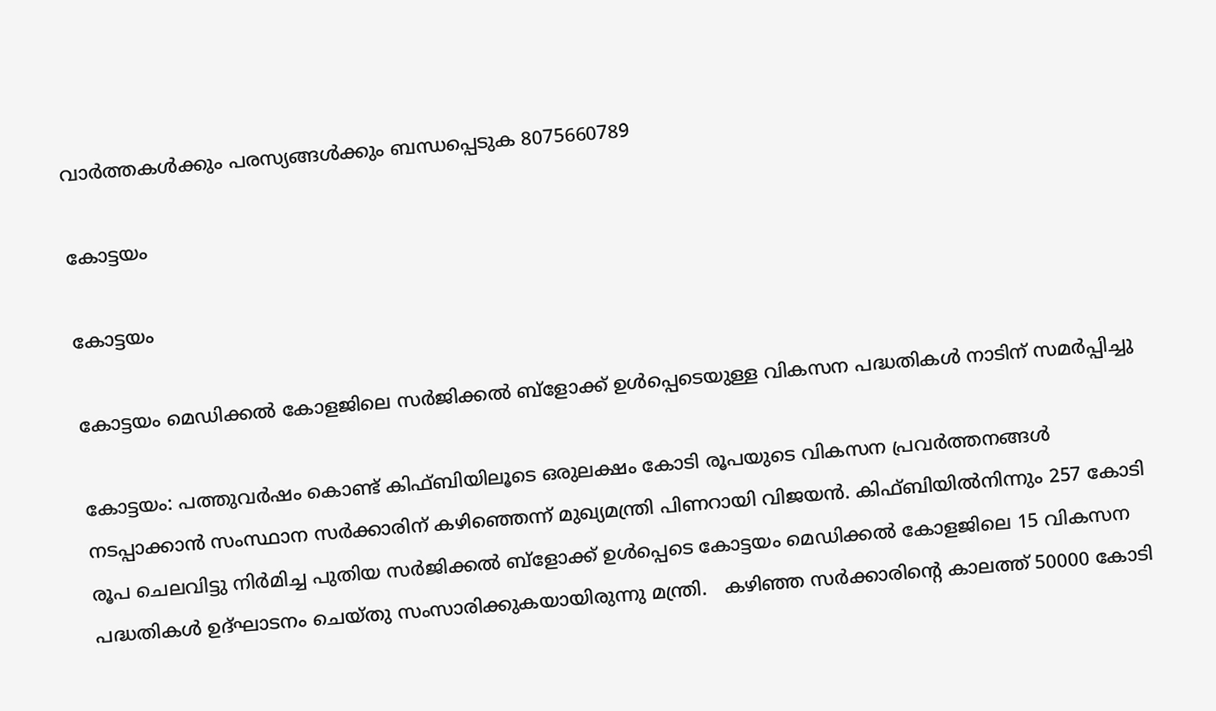വാർത്തകൾക്കും പരസ്യങ്ങൾക്കും ബന്ധപ്പെടുക 8075660789

കോട്ടയം

കോട്ടയം

കോട്ടയം മെഡിക്കൽ കോളജിലെ സർജിക്കൽ ബ്‌ളോക്ക് ഉള്‍പ്പെടെയുള്ള വികസന പദ്ധതികള്‍ നാടിന് സമര്‍പ്പിച്ചു

കോട്ടയം: പത്തുവർഷം കൊണ്ട് കിഫ്ബിയിലൂടെ ഒരുലക്ഷം കോടി രൂപയുടെ വികസന പ്രവർത്തനങ്ങള്‍ നടപ്പാക്കാന്‍ സംസ്ഥാന സര്‍ക്കാരിന് കഴിഞ്ഞെന്ന് മുഖ്യമന്ത്രി പിണറായി വിജയൻ. കിഫ്ബിയില്‍നിന്നും 257 കോടി രൂപ ചെലവിട്ടു നിർമിച്ച പുതിയ സർജിക്കൽ ബ്‌ളോക്ക് ഉള്‍പ്പെടെ കോട്ടയം മെഡിക്കൽ കോളജിലെ 15 വികസന പദ്ധതികൾ ഉദ്ഘാടനം ചെയ്തു സംസാരിക്കുകയായിരുന്നു മന്ത്രി.   കഴിഞ്ഞ സർക്കാരിന്‍റെ കാലത്ത് 50000 കോടി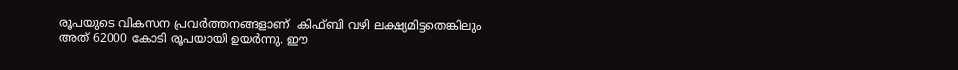രൂപയുടെ വികസന പ്രവർത്തനങ്ങളാണ്  കിഫ്ബി വഴി ലക്ഷ്യമിട്ടതെങ്കിലും അത് 62000 കോടി രൂപയായി ഉയർന്നു. ഈ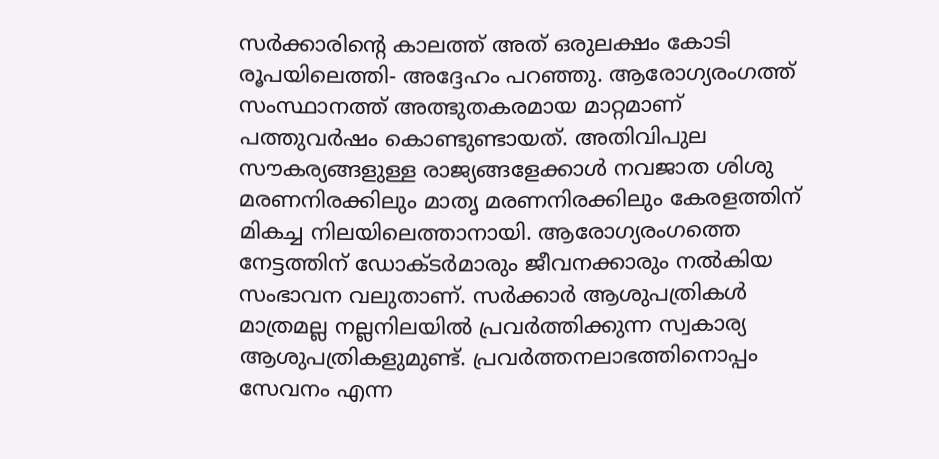സർക്കാരിന്‍റെ കാലത്ത് അത് ഒരുലക്ഷം കോടി രൂപയിലെത്തി- അദ്ദേഹം പറഞ്ഞു. ആരോഗ്യരംഗത്ത് സംസ്ഥാനത്ത് അത്ഭുതകരമായ മാറ്റമാണ് പത്തുവർഷം കൊണ്ടുണ്ടായത്. അതിവിപുല സൗകര്യങ്ങളുള്ള രാജ്യങ്ങളേക്കാള്‍ നവജാത ശിശു മരണനിരക്കിലും മാതൃ മരണനിരക്കിലും കേരളത്തിന് മികച്ച നിലയിലെത്താനായി. ആരോഗ്യരംഗത്തെ നേട്ടത്തിന് ഡോക്ടർമാരും ജീവനക്കാരും നൽകിയ സംഭാവന വലുതാണ്. സർക്കാർ ആശുപത്രികൾ മാത്രമല്ല നല്ലനിലയിൽ പ്രവർത്തിക്കുന്ന സ്വകാര്യ ആശുപത്രികളുമുണ്ട്. പ്രവർത്തനലാഭത്തിനൊപ്പം സേവനം എന്ന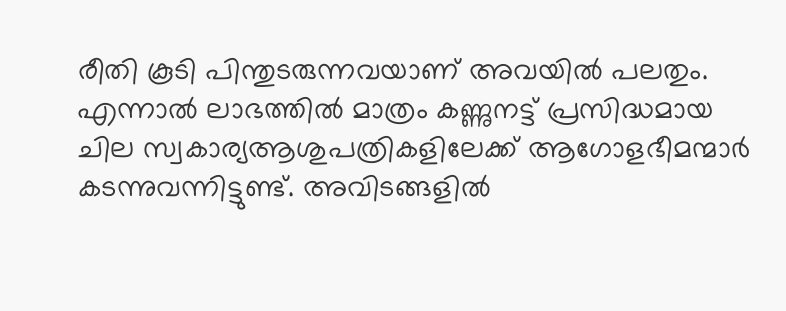രീതി കൂടി പിന്തുടരുന്നവയാണ് അവയിൽ പലതും. എന്നാൽ ലാഭത്തിൽ മാത്രം കണ്ണുനട്ട് പ്രസിദ്ധമായ ചില സ്വകാര്യആശുപത്രികളിലേക്ക് ആഗോളഭീമന്മാർ കടന്നുവന്നിട്ടുണ്ട്. അവിടങ്ങളില്‍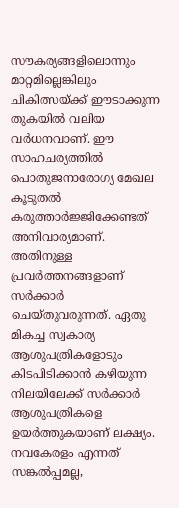സൗകര്യങ്ങളിലൊന്നും മാറ്റമില്ലെങ്കിലും ചികിത്സയ്ക്ക് ഈടാക്കുന്ന തുകയില്‍ വലിയ വര്‍ധനവാണ്. ഈ സാഹചര്യത്തില്‍ പൊതുജനാരോഗ്യ മേഖല കൂടുതല്‍ കരുത്താര്‍ജ്ജിക്കേണ്ടത് അനിവാര്യമാണ്. അതിനുള്ള പ്രവര്‍ത്തനങ്ങളാണ് സര്‍ക്കാര്‍ ചെയ്തുവരുന്നത്. ഏതു മികച്ച സ്വകാര്യ ആശുപത്രികളോടും കിടപിടിക്കാന്‍ കഴിയുന്ന നിലയിലേക്ക് സര്‍ക്കാര്‍ ആശുപത്രികളെ ഉയര്‍ത്തുകയാണ് ലക്ഷ്യം. നവകേരളം എന്നത് സങ്കല്‍പ്പമല്ല,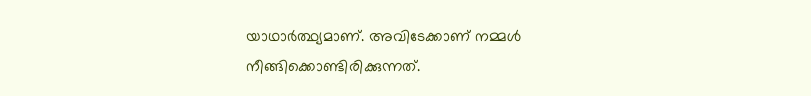യാഥാര്‍ത്ഥ്യമാണ്. അവിടേക്കാണ് നമ്മള്‍ നീങ്ങിക്കൊണ്ടിരിക്കുന്നത്.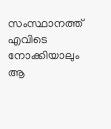സംസ്ഥാനത്ത് എവിടെ നോക്കിയാലും ആ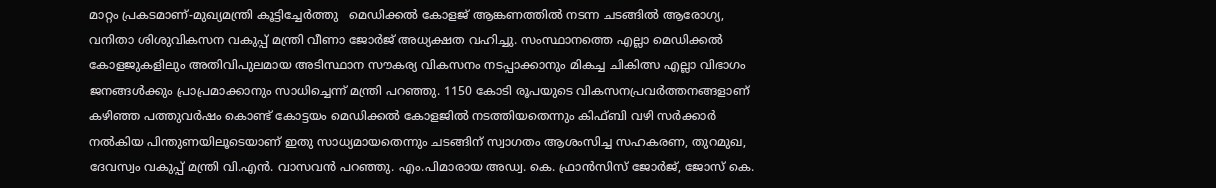മാറ്റം പ്രകടമാണ്-മുഖ്യമന്ത്രി കൂട്ടിച്ചേര്‍ത്തു   മെഡിക്കൽ കോളജ് ആങ്കണത്തിൽ നടന്ന ചടങ്ങിൽ ആരോഗ്യ, വനിതാ ശിശുവികസന വകുപ്പ് മന്ത്രി വീണാ ജോർജ് അധ്യക്ഷത വഹിച്ചു. സംസ്ഥാനത്തെ എല്ലാ മെഡിക്കൽ   കോളജുകളിലും അതിവിപുലമായ അടിസ്ഥാന സൗകര്യ വികസനം നടപ്പാക്കാനും മികച്ച ചികിത്സ എല്ലാ വിഭാഗം ജനങ്ങള്‍ക്കും പ്രാപ്രമാക്കാനും സാധിച്ചെന്ന് മന്ത്രി പറഞ്ഞു. 1150 കോടി രൂപയുടെ വികസനപ്രവർത്തനങ്ങളാണ് കഴിഞ്ഞ പത്തുവർഷം കൊണ്ട് കോട്ടയം മെഡിക്കൽ കോളജിൽ നടത്തിയതെന്നും കിഫ്ബി വഴി സർക്കാർ നൽകിയ പിന്തുണയിലൂടെയാണ് ഇതു സാധ്യമായതെന്നും ചടങ്ങിന് സ്വാഗതം ആശംസിച്ച സഹകരണ, തുറമുഖ, ദേവസ്വം വകുപ്പ് മന്ത്രി വി.എൻ. വാസവൻ പറഞ്ഞു. എം.പിമാരായ അഡ്വ. കെ. ഫ്രാൻസിസ് ജോർജ്, ജോസ് കെ.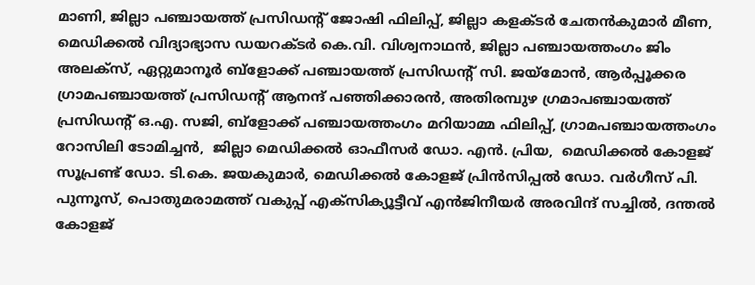മാണി, ജില്ലാ പഞ്ചായത്ത് പ്രസിഡന്‍റ് ജോഷി ഫിലിപ്പ്, ജില്ലാ കളക്ടർ ചേതൻകുമാർ മീണ, മെഡിക്കൽ വിദ്യാഭ്യാസ ഡയറക്ടർ കെ.വി. വിശ്വനാഥൻ, ജില്ലാ പഞ്ചായത്തംഗം ജിം അലക്‌സ്, ഏറ്റുമാനൂർ ബ്‌ളോക്ക് പഞ്ചായത്ത് പ്രസിഡന്‍റ് സി. ജയ്‌മോൻ, ആർപ്പൂക്കര ഗ്രാമപഞ്ചായത്ത് പ്രസിഡന്‍റ് ആനന്ദ് പഞ്ഞിക്കാരൻ, അതിരമ്പുഴ ഗ്രമാപഞ്ചായത്ത് പ്രസിഡന്‍റ് ഒ.എ. സജി, ബ്‌ളോക്ക് പഞ്ചായത്തംഗം മറിയാമ്മ ഫിലിപ്പ്, ഗ്രാമപഞ്ചായത്തംഗം റോസിലി ടോമിച്ചൻ,  ജില്ലാ മെഡിക്കൽ ഓഫീസർ ഡോ. എൻ. പ്രിയ,  മെഡിക്കൽ കോളജ് സൂപ്രണ്ട് ഡോ. ടി.കെ. ജയകുമാർ, മെഡിക്കൽ കോളജ് പ്രിൻസിപ്പൽ ഡോ. വർഗീസ് പി. പുന്നൂസ്, പൊതുമരാമത്ത് വകുപ്പ് എക്‌സിക്യൂട്ടീവ് എൻജിനീയർ അരവിന്ദ് സച്ചിൽ, ദന്തൽ കോളജ്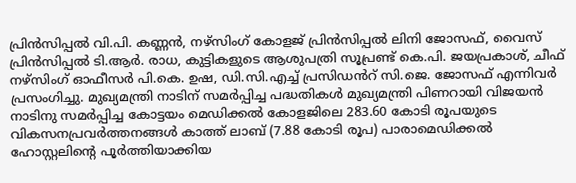പ്രിൻസിപ്പൽ വി.പി. കണ്ണൻ, നഴ്‌സിംഗ് കോളജ് പ്രിൻസിപ്പൽ ലിനി ജോസഫ്, വൈസ്  പ്രിൻസിപ്പൽ ടി.ആർ. രാധ, കുട്ടികളുടെ ആശുപത്രി സൂപ്രണ്ട് കെ.പി. ജയപ്രകാശ്, ചീഫ് നഴ്‌സിംഗ് ഓഫീസർ പി.കെ. ഉഷ, ഡി.സി.എച്ച് പ്രസിഡൻറ് സി.ജെ. ജോസഫ് എന്നിവർ പ്രസംഗിച്ചു. മുഖ്യമന്ത്രി നാടിന് സമര്‍പ്പിച്ച പദ്ധതികള്‍ മുഖ്യമന്ത്രി പിണറായി വിജയന്‍ നാടിനു സമര്‍പ്പിച്ച കോട്ടയം മെഡിക്കല്‍ കോളജിലെ 283.60 കോടി രൂപയുടെ വികസനപ്രവർത്തനങ്ങള്‍ കാത്ത് ലാബ് (7.88 കോടി രൂപ) പാരാമെഡിക്കൽ ഹോസ്റ്റലിന്‍റെ പൂർത്തിയാക്കിയ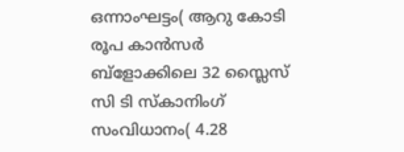ഒന്നാംഘട്ടം( ആറു കോടി രൂപ കാൻസർ ബ്‌ളോക്കിലെ 32 സ്ലൈസ് സി ടി സ്‌കാനിംഗ് സംവിധാനം( 4.28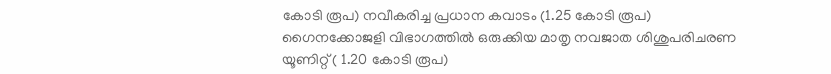കോടി രൂപ) നവീകരിച്ച പ്രധാന കവാടം (1.25 കോടി രൂപ) ഗൈനക്കോജളി വിഭാഗത്തിൽ ഒരുക്കിയ മാതൃ നവജാത ശിശുപരിചരണ യൂണിറ്റ് ( 1.20 കോടി രൂപ)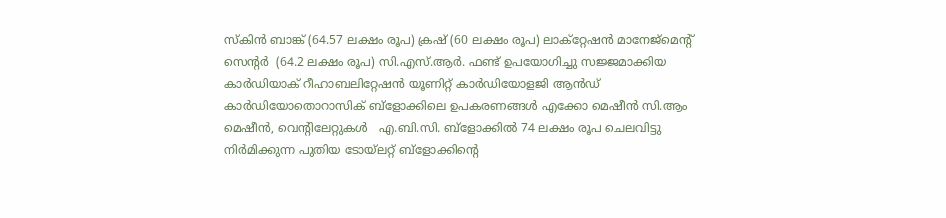സ്‌കിൻ ബാങ്ക് (64.57 ലക്ഷം രൂപ) ക്രഷ് (60 ലക്ഷം രൂപ) ലാക്‌റ്റേഷൻ മാനേജ്‌മെന്‍റ് സെന്‍റർ  (64.2 ലക്ഷം രൂപ) സി.എസ്.ആർ. ഫണ്ട് ഉപയോഗിച്ചു സജ്ജമാക്കിയ കാർഡിയാക് റീഹാബലിറ്റേഷൻ യൂണിറ്റ് കാർഡിയോളജി ആൻഡ് കാർഡിയോതൊറാസിക് ബ്‌ളോക്കിലെ ഉപകരണങ്ങൾ എക്കോ മെഷീൻ സി.ആം മെഷീൻ, വെന്‍റിലേറ്റുകൾ   എ.ബി.സി. ബ്‌ളോക്കിൽ 74 ലക്ഷം രൂപ ചെലവിട്ടു നിർമിക്കുന്ന പുതിയ ടോയ്‌ലറ്റ് ബ്‌ളോക്കിന്‍റെ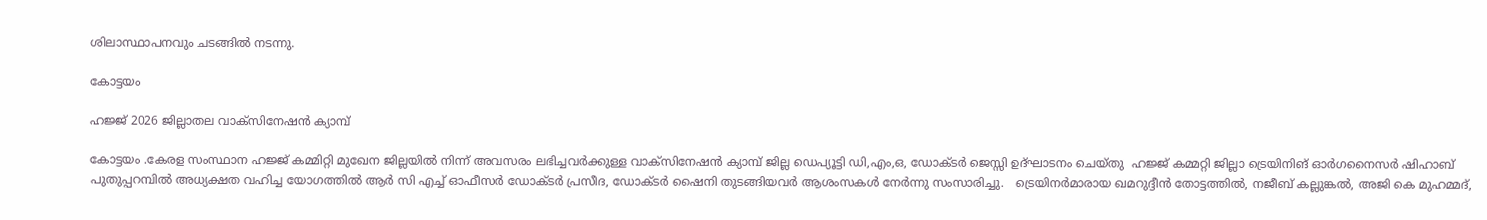ശിലാസ്ഥാപനവും ചടങ്ങിൽ നടന്നു.

കോട്ടയം

ഹജ്ജ് 2026 ജില്ലാതല വാക്സിനേഷൻ ക്യാമ്പ്

കോട്ടയം .കേരള സംസ്ഥാന ഹജ്ജ് കമ്മിറ്റി മുഖേന ജില്ലയിൽ നിന്ന് അവസരം ലഭിച്ചവർക്കുള്ള വാക്സിനേഷൻ ക്യാമ്പ് ജില്ല ഡെപ്യൂട്ടി ഡി,എം,ഒ, ഡോക്ടർ ജെസ്സി ഉദ്ഘാടനം ചെയ്തു  ഹജ്ജ് കമ്മറ്റി ജില്ലാ ട്രെയിനിങ് ഓർഗനൈസർ ഷിഹാബ് പുതുപ്പറമ്പിൽ അധ്യക്ഷത വഹിച്ച യോഗത്തിൽ ആർ സി എച്ച് ഓഫീസർ ഡോക്ടർ പ്രസീദ, ഡോക്ടർ ഷൈനി തുടങ്ങിയവർ ആശംസകൾ നേർന്നു സംസാരിച്ചു.   ട്രെയിനർമാരായ ഖമറുദ്ദീൻ തോട്ടത്തിൽ, നജീബ് കല്ലുങ്കൽ, അജി കെ മുഹമ്മദ്,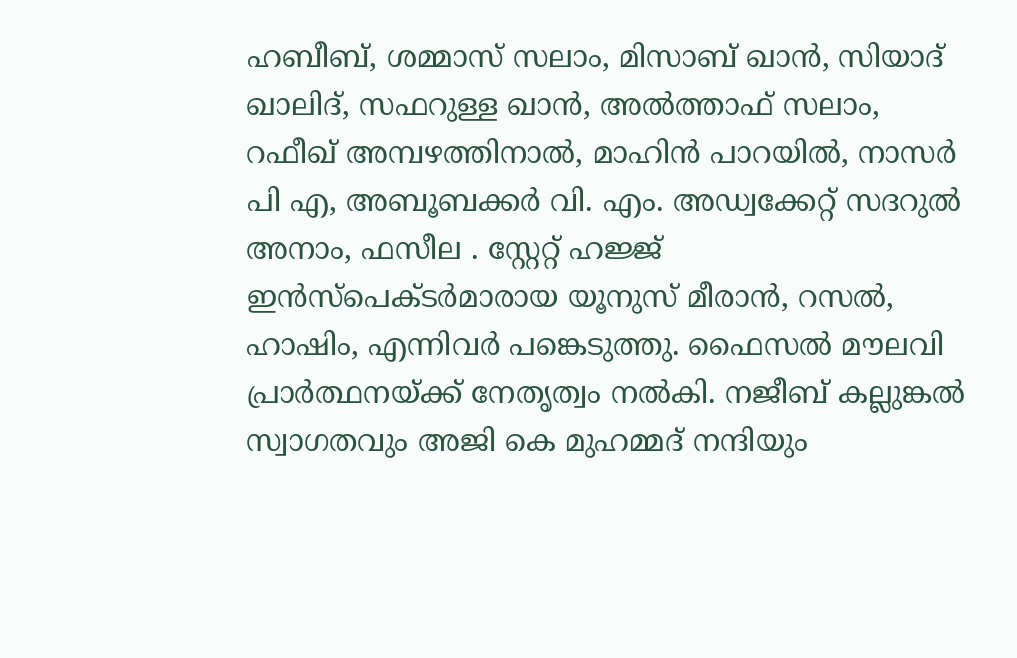ഹബീബ്, ശമ്മാസ് സലാം, മിസാബ് ഖാൻ, സിയാദ് ഖാലിദ്, സഫറുള്ള ഖാൻ, അൽത്താഫ് സലാം, റഫീഖ് അമ്പഴത്തിനാൽ, മാഹിൻ പാറയിൽ, നാസർ പി എ, അബൂബക്കർ വി. എം. അഡ്വക്കേറ്റ് സദറുൽ അനാം, ഫസീല . സ്റ്റേറ്റ് ഹജ്ജ് ഇൻസ്പെക്ടർമാരായ യൂനുസ് മീരാൻ, റസൽ, ഹാഷിം, എന്നിവർ പങ്കെടുത്തു. ഫൈസൽ മൗലവി പ്രാർത്ഥനയ്ക്ക് നേതൃത്വം നൽകി. നജീബ് കല്ലുങ്കൽ സ്വാഗതവും അജി കെ മുഹമ്മദ് നന്ദിയും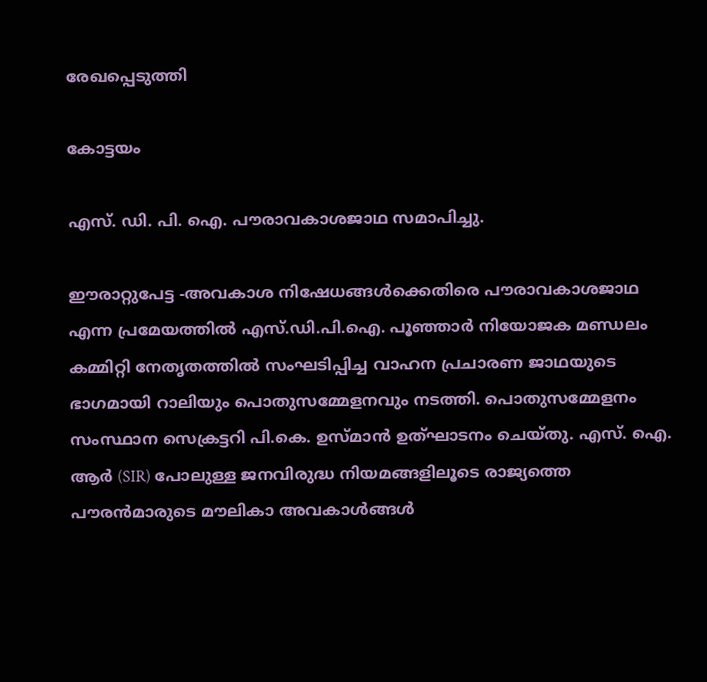രേഖപ്പെടുത്തി

കോട്ടയം

എസ്. ഡി. പി. ഐ. പൗരാവകാശജാഥ സമാപിച്ചു.

ഈരാറ്റുപേട്ട -അവകാശ നിഷേധങ്ങൾക്കെതിരെ പൗരാവകാശജാഥ എന്ന പ്രമേയത്തിൽ എസ്.ഡി.പി.ഐ. പൂഞ്ഞാർ നിയോജക മണ്ഡലം കമ്മിറ്റി നേതൃതത്തിൽ സംഘടിപ്പിച്ച വാഹന പ്രചാരണ ജാഥയുടെ ഭാഗമായി റാലിയും പൊതുസമ്മേളനവും നടത്തി. പൊതുസമ്മേളനം സംസ്ഥാന സെക്രട്ടറി പി.കെ. ഉസ്മാൻ ഉത്ഘാടനം ചെയ്തു. എസ്. ഐ. ആർ (SIR) പോലുള്ള ജനവിരുദ്ധ നിയമങ്ങളിലൂടെ രാജ്യത്തെ പൗരൻമാരുടെ മൗലികാ അവകാൾങ്ങൾ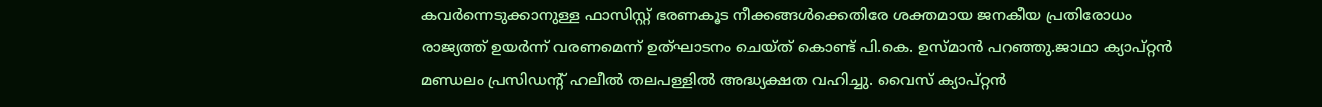കവർന്നെടുക്കാനുള്ള ഫാസിസ്റ്റ് ഭരണകൂട നീക്കങ്ങൾക്കെതിരേ ശക്തമായ ജനകീയ പ്രതിരോധം രാജ്യത്ത് ഉയർന്ന് വരണമെന്ന് ഉത്ഘാടനം ചെയ്ത് കൊണ്ട് പി.കെ. ഉസ്മാൻ പറഞ്ഞു.ജാഥാ ക്യാപ്റ്റൻ മണ്ഡലം പ്രസിഡൻ്റ് ഹലീൽ തലപള്ളിൽ അദ്ധ്യക്ഷത വഹിച്ചു. വൈസ് ക്യാപ്റ്റൻ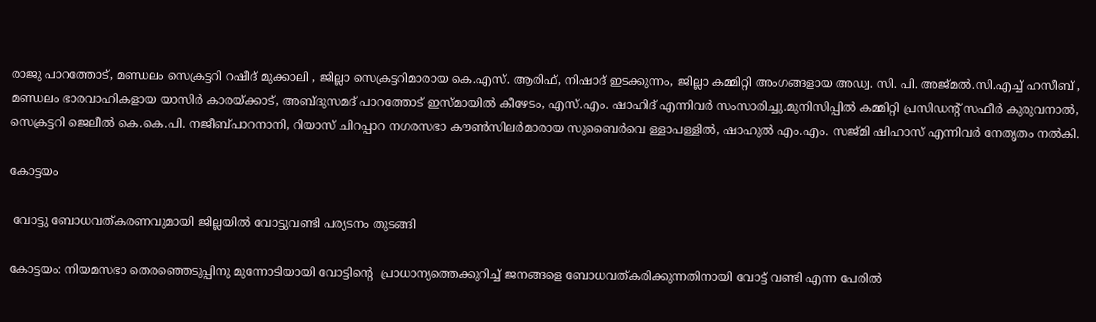രാജു പാറത്തോട്, മണ്ഡലം സെക്രട്ടറി റഷീദ് മുക്കാലി , ജില്ലാ സെക്രട്ടറിമാരായ കെ.എസ്. ആരിഫ്, നിഷാദ് ഇടക്കുന്നം, ജില്ലാ കമ്മിറ്റി അംഗങ്ങളായ അഡ്വ. സി. പി. അജ്മൽ.സി.എച്ച് ഹസീബ് , മണ്ഡലം ഭാരവാഹികളായ യാസിർ കാരയ്ക്കാട്, അബ്ദുസമദ് പാറത്തോട് ഇസ്മായിൽ കീഴേടം, എസ്.എം. ഷാഹിദ് എന്നിവർ സംസാരിച്ചു.മുനിസിപ്പിൽ കമ്മിറ്റി പ്രസിഡൻ്റ് സഫീർ കുരുവനാൽ, സെക്രട്ടറി ജെലീൽ കെ.കെ.പി. നജീബ്പാറനാനി, റിയാസ് ചിറപ്പാറ നഗരസഭാ കൗൺസിലർമാരായ സുബൈർവെ ള്ളാപള്ളിൽ, ഷാഹുൽ എം.എം. സജ്മി ഷിഹാസ് എന്നിവർ നേതൃതം നൽകി.

കോട്ടയം

 വോട്ടു ബോധവത്കരണവുമായി ജില്ലയിൽ വോട്ടുവണ്ടി പര്യടനം തുടങ്ങി

കോട്ടയം: നിയമസഭാ തെരഞ്ഞെടുപ്പിനു മുന്നോടിയായി വോട്ടിന്റെ  പ്രാധാന്യത്തെക്കുറിച്ച് ജനങ്ങളെ ബോധവത്കരിക്കുന്നതിനായി വോട്ട് വണ്ടി എന്ന പേരിൽ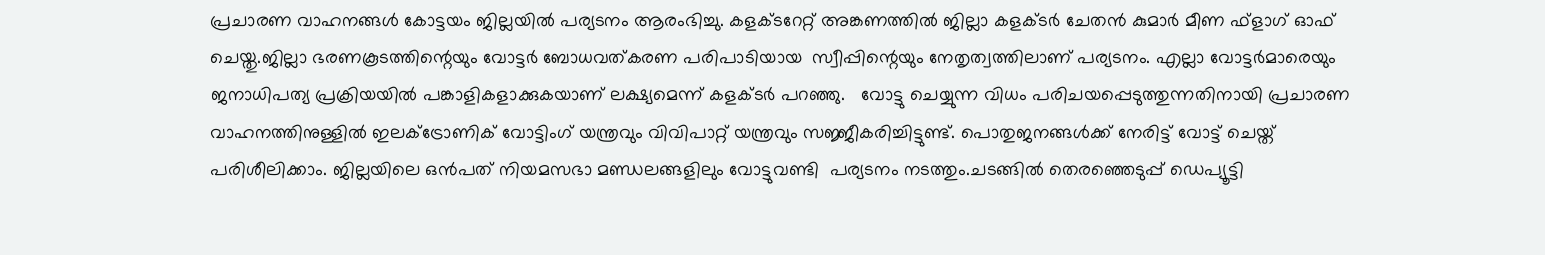പ്രചാരണ വാഹനങ്ങൾ കോട്ടയം ജില്ലയിൽ പര്യടനം ആരംഭിച്ചു. കളക്ടറേറ്റ് അങ്കണത്തിൽ ജില്ലാ കളക്ടർ ചേതൻ കുമാർ മീണ ഫ്ളാഗ് ഓഫ് ചെയ്തു.ജില്ലാ ഭരണകൂടത്തിന്റെയും വോട്ടർ ബോധവത്കരണ പരിപാടിയായ  സ്വീപ്പിന്റെയും നേതൃത്വത്തിലാണ് പര്യടനം. എല്ലാ വോട്ടർമാരെയും ജനാധിപത്യ പ്രക്രിയയിൽ പങ്കാളികളാക്കുകയാണ് ലക്ഷ്യമെന്ന് കളക്ടർ പറഞ്ഞു.   വോട്ടു ചെയ്യുന്ന വിധം പരിചയപ്പെടുത്തുന്നതിനായി പ്രചാരണ വാഹനത്തിനുള്ളിൽ ഇലക്ട്രോണിക് വോട്ടിംഗ് യന്ത്രവും വിവിപാറ്റ് യന്ത്രവും സജ്ജീകരിച്ചിട്ടുണ്ട്. പൊതുജനങ്ങൾക്ക് നേരിട്ട് വോട്ട് ചെയ്ത് പരിശീലിക്കാം. ജില്ലയിലെ ഒൻപത് നിയമസഭാ മണ്ഡലങ്ങളിലും വോട്ടുവണ്ടി  പര്യടനം നടത്തും.ചടങ്ങിൽ തെരഞ്ഞെടുപ്പ് ഡെപ്യൂട്ടി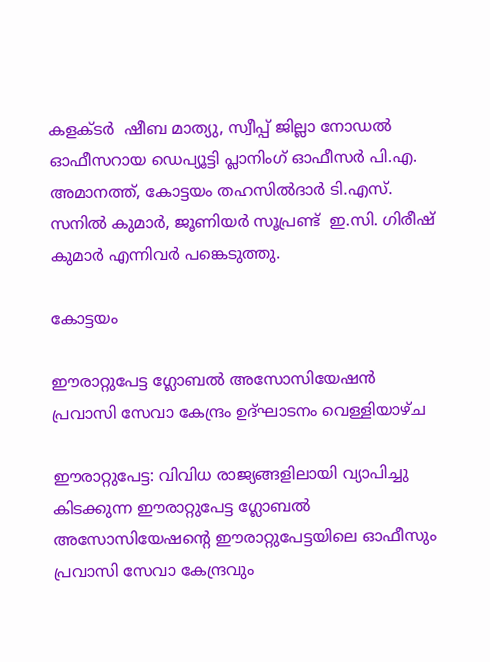കളക്ടർ  ഷീബ മാത്യു, സ്വീപ്പ് ജില്ലാ നോഡൽ ഓഫീസറായ ഡെപ്യൂട്ടി പ്ലാനിംഗ് ഓഫീസർ പി.എ. അമാനത്ത്, കോട്ടയം തഹസിൽദാർ ടി.എസ്. സനിൽ കുമാർ, ജൂണിയർ സൂപ്രണ്ട്  ഇ.സി. ഗിരീഷ് കുമാർ എന്നിവർ പങ്കെടുത്തു.

കോട്ടയം

ഈരാറ്റുപേട്ട ഗ്ലോബൽ അസോസിയേഷൻ പ്രവാസി സേവാ കേന്ദ്രം ഉദ്ഘാടനം വെള്ളിയാഴ്ച

ഈരാറ്റുപേട്ട: വിവിധ രാജ്യങ്ങളിലായി വ്യാപിച്ചു കിടക്കുന്ന ഈരാറ്റുപേട്ട ഗ്ലോബൽ അസോസിയേഷന്റെ ഈരാറ്റുപേട്ടയിലെ ഓഫീസും പ്രവാസി സേവാ കേന്ദ്രവും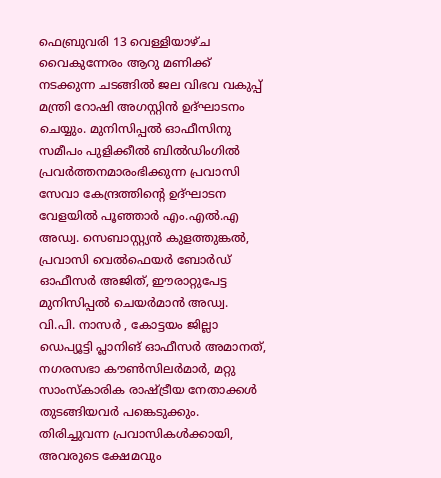ഫെബ്രുവരി 13 വെള്ളിയാഴ്ച വൈകുന്നേരം ആറു മണിക്ക് നടക്കുന്ന ചടങ്ങിൽ ജല വിഭവ വകുപ്പ് മന്ത്രി റോഷി അഗസ്റ്റിൻ ഉദ്ഘാടനം ചെയ്യും. മുനിസിപ്പൽ ഓഫീസിനു സമീപം പുളിക്കീൽ ബിൽഡിംഗിൽ പ്രവർത്തനമാരംഭിക്കുന്ന പ്രവാസി സേവാ കേന്ദ്രത്തിന്റെ ഉദ്ഘാടന വേളയിൽ പൂഞ്ഞാർ എം.എൽ.എ അഡ്വ. സെബാസ്റ്റ്യൻ കുളത്തുങ്കൽ, പ്രവാസി വെൽഫെയർ ബോർഡ് ഓഫീസർ അജിത്, ഈരാറ്റുപേട്ട മുനിസിപ്പൽ ചെയർമാൻ അഡ്വ. വി.പി. നാസർ , കോട്ടയം ജില്ലാ ഡെപ്യൂട്ടി പ്ലാനിങ് ഓഫീസർ അമാനത്, നഗരസഭാ കൗൺസിലർമാർ, മറ്റു സാംസ്കാരിക രാഷ്ട്രീയ നേതാക്കൾ തുടങ്ങിയവർ പങ്കെടുക്കും.  തിരിച്ചുവന്ന പ്രവാസികള്‍ക്കായി, അവരുടെ ക്ഷേമവും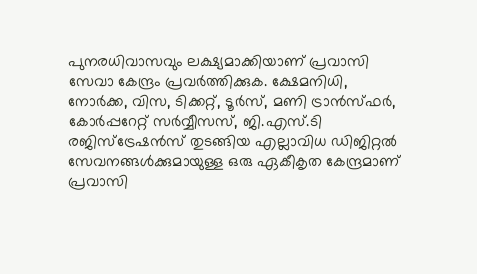പുനരധിവാസവും ലക്ഷ്യമാക്കിയാണ് പ്രവാസി സേവാ കേന്ദ്രം പ്രവർത്തിക്കുക. ക്ഷേമനിധി, നോര്‍ക്ക, വിസ, ടിക്കറ്റ്, ടൂർസ്, മണി ട്രാന്‍സ്ഫര്‍, കോര്‍പ്പറേറ്റ് സര്‍വ്വീസസ്, ജി.എസ്.ടി രജിസ്‌ട്രേഷന്‍സ് തുടങ്ങിയ എല്ലാവിധ ഡിജിറ്റല്‍ സേവനങ്ങള്‍ക്കുമായുള്ള ഒരു ഏകീകൃത കേന്ദ്രമാണ് പ്രവാസി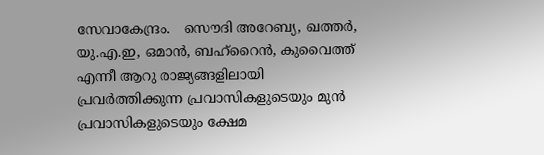സേവാകേന്ദ്രം.   സൌദി അറേബ്യ, ഖത്തർ, യു.എ.ഇ, ഒമാൻ, ബഹ്റൈൻ, കുവൈത്ത് എന്നീ ആറു രാജ്യങ്ങളിലായി പ്രവർത്തിക്കുന്ന പ്രവാസികളുടെയും മുൻ പ്രവാസികളുടെയും ക്ഷേമ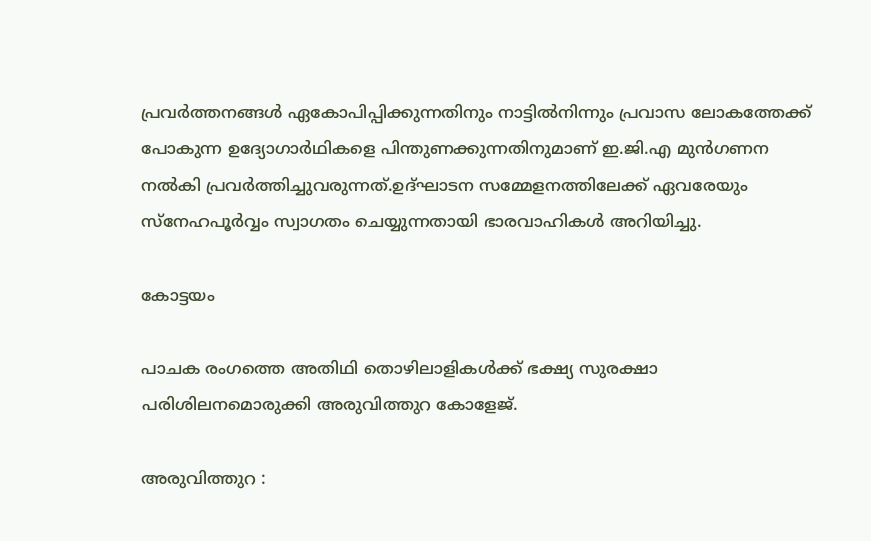പ്രവർത്തനങ്ങൾ ഏകോപിപ്പിക്കുന്നതിനും നാട്ടിൽനിന്നും പ്രവാസ ലോകത്തേക്ക് പോകുന്ന ഉദ്യോഗാർഥികളെ പിന്തുണക്കുന്നതിനുമാണ് ഇ.ജി.എ മുൻഗണന നൽകി പ്രവർത്തിച്ചുവരുന്നത്.ഉദ്ഘാടന സമ്മേളനത്തിലേക്ക് ഏവരേയും സ്നേഹപൂർവ്വം സ്വാഗതം ചെയ്യുന്നതായി ഭാരവാഹികൾ അറിയിച്ചു.

കോട്ടയം

പാചക രംഗത്തെ അതിഥി തൊഴിലാളികൾക്ക് ഭക്ഷ്യ സുരക്ഷാ പരിശിലനമൊരുക്കി അരുവിത്തുറ കോളേജ്.

അരുവിത്തുറ :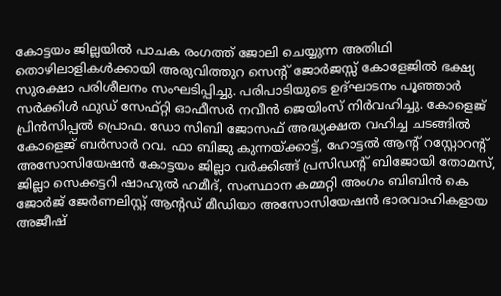കോട്ടയം ജില്ലയിൽ പാചക രംഗത്ത് ജോലി ചെയ്യുന്ന അതിഥി തൊഴിലാളികൾക്കായി അരുവിത്തുറ സെൻ്റ് ജോർജസ്സ് കോളേജിൽ ഭക്ഷ്യ സുരക്ഷാ പരിശീലനം സംഘടിപ്പിച്ചു. പരിപാടിയുടെ ഉദ്ഘാടനം പൂഞ്ഞാർ സർക്കിൾ ഫുഡ് സേഫ്റ്റി ഓഫീസർ നവീൻ ജെയിംസ് നിർവഹിച്ചു. കോളെജ് പ്രിൻസിപ്പൽ പ്രൊഫ. ഡോ സിബി ജോസഫ് അദ്ധ്യക്ഷത വഹിച്ച ചടങ്ങിൽ കോളെജ് ബർസാർ റവ. ഫാ ബിജു കുന്നയ്ക്കാട്ട്, ഹോട്ടൽ ആൻ്റ് റസ്റ്റോറൻ്റ് അസോസിയേഷൻ കോട്ടയം ജില്ലാ വർക്കിങ്ങ് പ്രസിഡൻ്റ് ബിജോയി തോമസ്, ജില്ലാ സെക്കട്ടറി ഷാഹുൽ ഹമീദ്, സംസ്ഥാന കമ്മറ്റി അംഗം ബിബിൻ കെ ജോർജ് ജേർണലിസ്റ്റ് ആൻ്റഡ് മീഡിയാ അസോസിയേഷൻ ഭാരവാഹികളായ അജീഷ്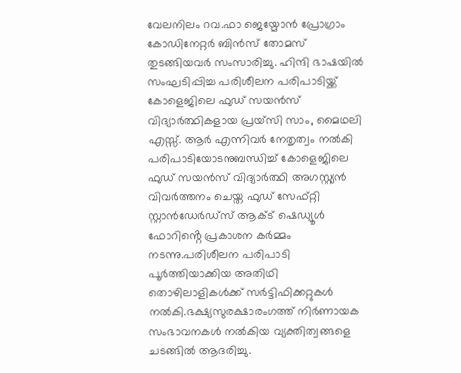വേലനിലം റവ.ഫാ ജെയ്മോൻ പ്രോഗ്രാം കോഡിനേറ്റർ ബിൻസ് തോമസ് തുടങ്ങിയവർ സംസാരിച്ചു. ഹിന്ദി ഭാഷയിൽ സംഘടിപ്പിച്ച പരിശീലന പരിപാടിയ്ക്ക് കോളെജിലെ ഫുഡ് സയൻസ് വിദ്യാർത്ഥികളായ പ്രയ്സി സാം, മൈഥലി എസ്സ്. ആർ എന്നിവർ നേതൃത്വം നൽകി പരിപാടിയോടനുബന്ധിച്ച് കോളെജിലെ ഫുഡ് സയൻസ് വിദ്യാർത്ഥി അഗസ്റ്റ്യൻ വിവർത്തനം ചെയ്ത ഫുഡ് സേഫ്റ്റി സ്റ്റാൻഡേർഡ്സ് ആക്ട് ഷെഡ്യൂൾ ഫോറിൻ്റെ പ്രകാശന കർമ്മം നടന്നു.പരിശീലന പരിപാടി പൂർത്തിയാക്കിയ അതിഥി തൊഴിലാളികൾക്ക് സർട്ടിഫിക്കറ്റുകൾ നൽകി.ഭക്ഷ്യസുരക്ഷാരംഗത്ത് നിർണായക സംഭാവനകൾ നൽകിയ വ്യക്തിത്വങ്ങളെ ചടങ്ങിൽ ആദരിച്ചു.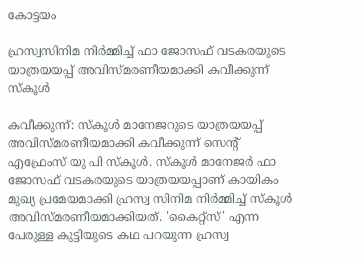കോട്ടയം

ഹ്രസ്വസിനിമ നിർമ്മിച്ച് ഫാ ജോസഫ് വടകരയുടെ യാത്രയയപ്പ് അവിസ്മരണീയമാക്കി കവീക്കുന്ന് സ്കൂൾ

കവീക്കുന്ന്: സ്കൂൾ മാനേജറുടെ യാത്രയയപ്പ് അവിസ്മരണീയമാക്കി കവീക്കുന്ന് സെൻ്റ് എഫ്രേംസ് യു പി സ്കൂൾ. സ്കൂൾ മാനേജർ ഫാ ജോസഫ് വടകരയുടെ യാത്രയയപ്പാണ് കായികം മുഖ്യ പ്രമേയമാക്കി ഹ്രസ്വ സിനിമ നിർമ്മിച്ച് സ്കൂൾ അവിസ്മരണീയമാക്കിയത്. 'കൈറ്റ്സ്' എന്ന പേരുള്ള കുട്ടിയുടെ കഥ പറയുന്ന ഹ്രസ്വ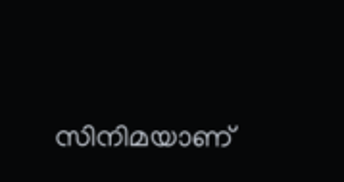സിനിമയാണ്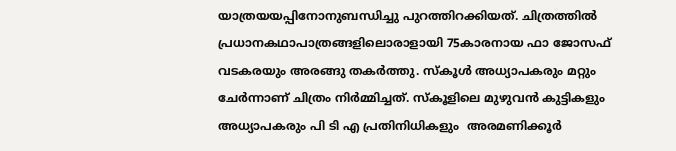യാത്രയയപ്പിനോനുബന്ധിച്ചു പുറത്തിറക്കിയത്. ചിത്രത്തിൽ പ്രധാനകഥാപാത്രങ്ങളിലൊരാളായി 75കാരനായ ഫാ ജോസഫ് വടകരയും അരങ്ങു തകർത്തു. സ്കൂൾ അധ്യാപകരും മറ്റും ചേർന്നാണ് ചിത്രം നിർമ്മിച്ചത്. സ്കൂളിലെ മുഴുവൻ കുട്ടികളും അധ്യാപകരും പി ടി എ പ്രതിനിധികളും  അരമണിക്കൂർ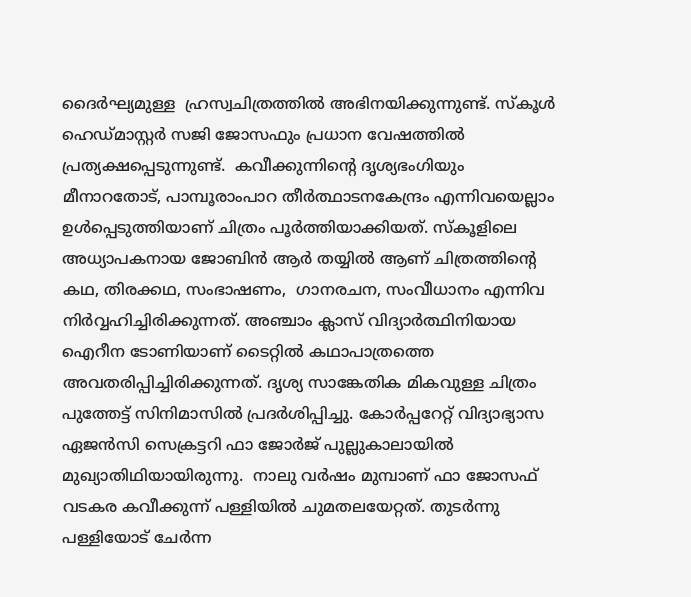ദൈർഘ്യമുള്ള  ഹ്രസ്വചിത്രത്തിൽ അഭിനയിക്കുന്നുണ്ട്. സ്കൂൾ ഹെഡ്മാസ്റ്റർ സജി ജോസഫും പ്രധാന വേഷത്തിൽ പ്രത്യക്ഷപ്പെടുന്നുണ്ട്.  കവീക്കുന്നിൻ്റെ ദൃശ്യഭംഗിയും മീനാറതോട്, പാമ്പൂരാംപാറ തീർത്ഥാടനകേന്ദ്രം എന്നിവയെല്ലാം ഉൾപ്പെടുത്തിയാണ് ചിത്രം പൂർത്തിയാക്കിയത്. സ്കൂളിലെ അധ്യാപകനായ ജോബിൻ ആർ തയ്യിൽ ആണ് ചിത്രത്തിൻ്റെ കഥ, തിരക്കഥ, സംഭാഷണം,  ഗാനരചന, സംവീധാനം എന്നിവ നിർവ്വഹിച്ചിരിക്കുന്നത്. അഞ്ചാം ക്ലാസ് വിദ്യാർത്ഥിനിയായ ഐറീന ടോണിയാണ് ടൈറ്റിൽ കഥാപാത്രത്തെ അവതരിപ്പിച്ചിരിക്കുന്നത്. ദൃശ്യ സാങ്കേതിക മികവുള്ള ചിത്രം പുത്തേട്ട് സിനിമാസിൽ പ്രദർശിപ്പിച്ചു. കോർപ്പറേറ്റ് വിദ്യാഭ്യാസ ഏജൻസി സെക്രട്ടറി ഫാ ജോർജ് പുല്ലുകാലായിൽ മുഖ്യാതിഥിയായിരുന്നു.  നാലു വർഷം മുമ്പാണ് ഫാ ജോസഫ് വടകര കവീക്കുന്ന് പള്ളിയിൽ ചുമതലയേറ്റത്. തുടർന്നു പള്ളിയോട് ചേർന്ന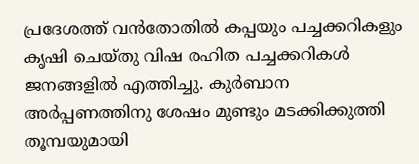പ്രദേശത്ത് വൻതോതിൽ കപ്പയും പച്ചക്കറികളും കൃഷി ചെയ്തു വിഷ രഹിത പച്ചക്കറികൾ ജനങ്ങളിൽ എത്തിച്ചു. കുർബാന അർപ്പണത്തിനു ശേഷം മുണ്ടും മടക്കിക്കുത്തി തൂമ്പയുമായി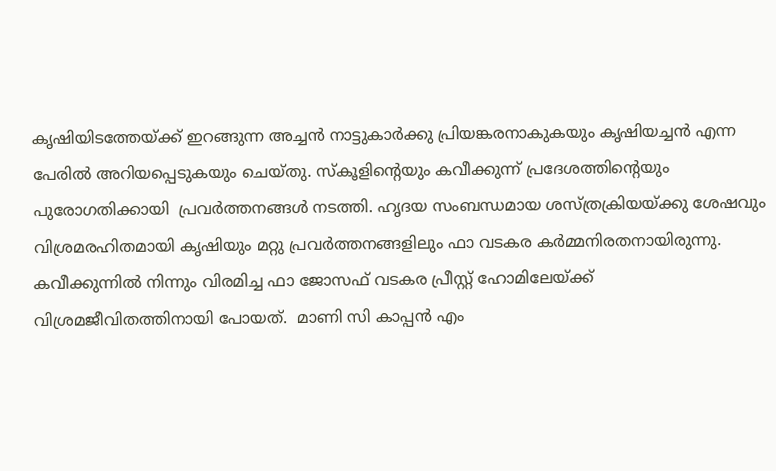കൃഷിയിടത്തേയ്ക്ക് ഇറങ്ങുന്ന അച്ചൻ നാട്ടുകാർക്കു പ്രിയങ്കരനാകുകയും കൃഷിയച്ചൻ എന്ന പേരിൽ അറിയപ്പെടുകയും ചെയ്തു. സ്കൂളിൻ്റെയും കവീക്കുന്ന് പ്രദേശത്തിൻ്റെയും പുരോഗതിക്കായി  പ്രവർത്തനങ്ങൾ നടത്തി. ഹൃദയ സംബന്ധമായ ശസ്ത്രക്രിയയ്ക്കു ശേഷവും വിശ്രമരഹിതമായി കൃഷിയും മറ്റു പ്രവർത്തനങ്ങളിലും ഫാ വടകര കർമ്മനിരതനായിരുന്നു. കവീക്കുന്നിൽ നിന്നും വിരമിച്ച ഫാ ജോസഫ് വടകര പ്രീസ്റ്റ് ഹോമിലേയ്ക്ക് വിശ്രമജീവിതത്തിനായി പോയത്.  മാണി സി കാപ്പൻ എം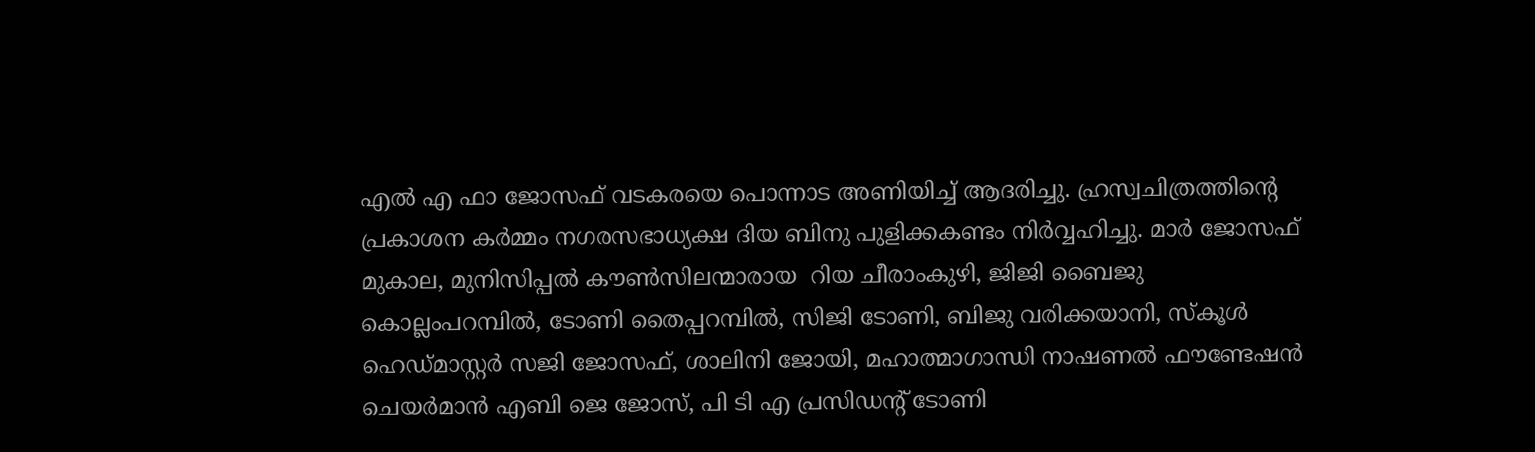എൽ എ ഫാ ജോസഫ് വടകരയെ പൊന്നാട അണിയിച്ച് ആദരിച്ചു. ഹ്രസ്വചിത്രത്തിൻ്റെ പ്രകാശന കർമ്മം നഗരസഭാധ്യക്ഷ ദിയ ബിനു പുളിക്കകണ്ടം നിർവ്വഹിച്ചു. മാർ ജോസഫ് മുകാല, മുനിസിപ്പൽ കൗൺസിലന്മാരായ  റിയ ചീരാംകുഴി, ജിജി ബൈജു കൊല്ലംപറമ്പിൽ, ടോണി തൈപ്പറമ്പിൽ, സിജി ടോണി, ബിജു വരിക്കയാനി, സ്കൂൾ ഹെഡ്മാസ്റ്റർ സജി ജോസഫ്, ശാലിനി ജോയി, മഹാത്മാഗാന്ധി നാഷണൽ ഫൗണ്ടേഷൻ ചെയർമാൻ എബി ജെ ജോസ്, പി ടി എ പ്രസിഡൻ്റ് ടോണി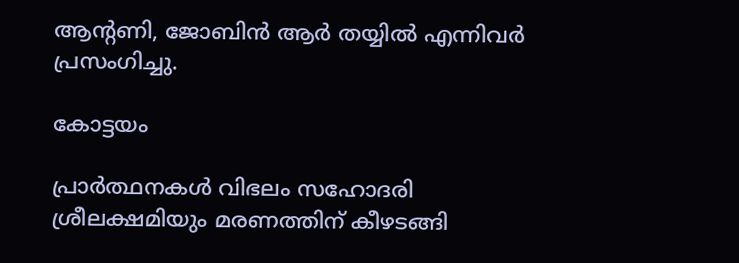ആൻ്റണി, ജോബിൻ ആർ തയ്യിൽ എന്നിവർ പ്രസംഗിച്ചു.

കോട്ടയം

പ്രാർത്ഥനകൾ വിഭലം സഹോദരി ശ്രീലക്ഷമിയും മരണത്തിന് കീഴടങ്ങി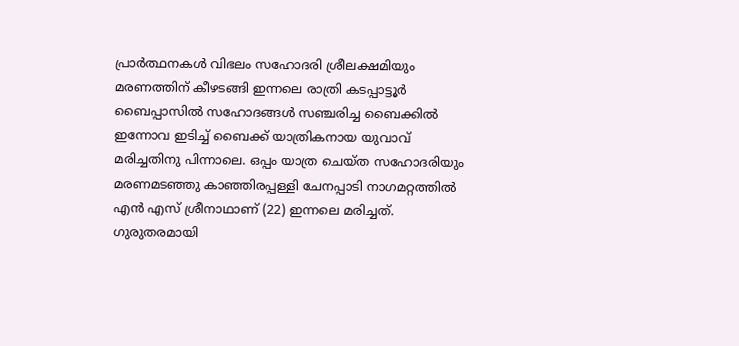പ്രാർത്ഥനകൾ വിഭലം സഹോദരി ശ്രീലക്ഷമിയും മരണത്തിന് കീഴടങ്ങി ഇന്നലെ രാത്രി കടപ്പാട്ടൂർ ബൈപ്പാസിൽ സഹോദങ്ങൾ സഞ്ചരിച്ച ബൈക്കിൽ ഇന്നോവ ഇടിച്ച് ബൈക്ക് യാത്രികനായ യുവാവ് മരിച്ചതിനു പിന്നാലെ. ഒപ്പം യാത്ര ചെയ്ത‌ സഹോദരിയും മരണമടഞ്ഞു കാഞ്ഞിരപ്പള്ളി ചേനപ്പാടി നാഗമറ്റത്തിൽ എൻ എസ് ശ്രീനാഥാണ് (22) ഇന്നലെ മരിച്ചത്. ഗുരുതരമായി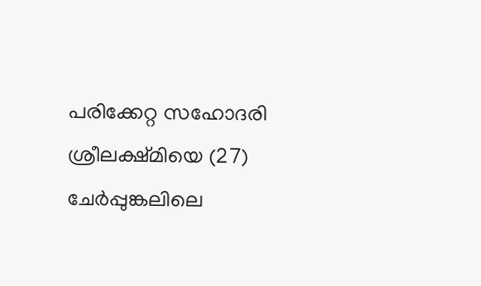പരിക്കേറ്റ സഹോദരി ശ്രീലക്ഷ്മിയെ (27) ചേർപ്പുങ്കലിലെ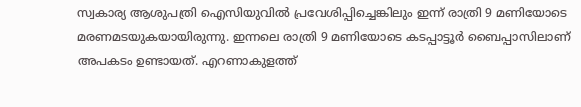സ്വകാര്യ ആശുപത്രി ഐസിയുവിൽ പ്രവേശിപ്പിച്ചെങ്കിലും ഇന്ന് രാത്രി 9 മണിയോടെ മരണമടയുകയായിരുന്നു. ഇന്നലെ രാത്രി 9 മണിയോടെ കടപ്പാട്ടൂർ ബൈപ്പാസിലാണ് അപകടം ഉണ്ടായത്. എറണാകുളത്ത്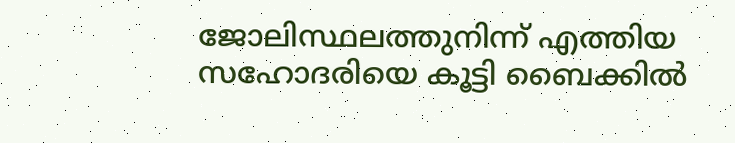ജോലിസ്ഥലത്തുനിന്ന് എത്തിയ സഹോദരിയെ കൂട്ടി ബൈക്കിൽ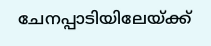ചേനപ്പാടിയിലേയ്ക്ക്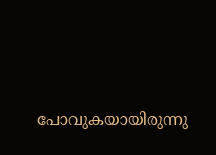പോവുകയായിരുന്നു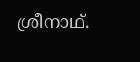ശ്രീനാഥ്.